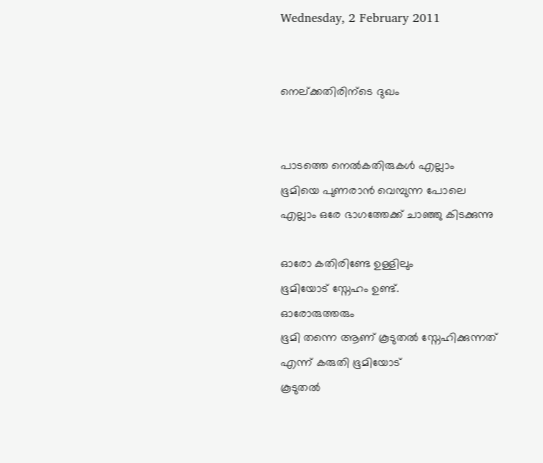Wednesday, 2 February 2011


നെല്ക്കതിരിന്ടെ ദുഖം


പാടത്തെ നെല്‍കതിരുകള്‍ എല്ലാം
ഭൂമിയെ പുണരാന്‍ വെമ്പുന്ന പോലെ
എല്ലാം ഒരേ ഭാഗത്തേക്ക് ചാഞ്ഞു കിടക്കുന്നു

ഓരോ കതിരിണ്ടേ ഉള്ളിലും
ഭൂമിയോട് സ്നേഹം ഉണ്ട്.
ഓരോരുത്തരും
ഭൂമി തന്നെ ആണ് കൂടുതല്‍ സ്നേഹിക്കുന്നത്
എന്ന് കരുതി ഭൂമിയോട്
കൂടുതല്‍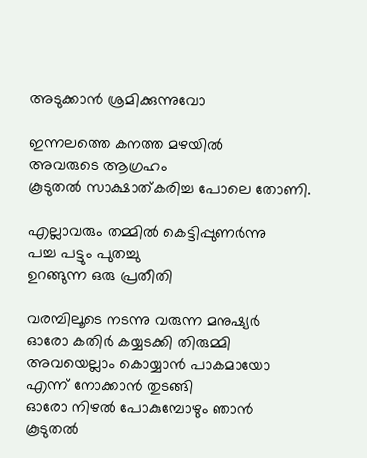അടുക്കാന്‍ ശ്രമിക്കുന്നുവോ

ഇന്നലത്തെ കനത്ത മഴയില്‍
അവരുടെ ആഗ്രഹം
കൂടുതല്‍ സാക്ഷാത്കരിച്ച പോലെ തോണി.

എല്ലാവരും തമ്മില്‍ കെട്ടിപ്പുണര്‍ന്നു
പച്ച പട്ടും പുതച്ചു
ഉറങ്ങുന്ന ഒരു പ്രതീതി

വരമ്പിലൂടെ നടന്നു വരുന്ന മനുഷ്യര്‍
ഓരോ കതിര്‍ കയ്യടക്കി തിരുമ്മി
അവയെല്ലാം കൊയ്യാന്‍ പാകമായോ
എന്ന് നോക്കാന്‍ തുടങ്ങി
ഓരോ നിഴല്‍ പോകുമ്പോഴും ഞാന്‍
കൂടുതല്‍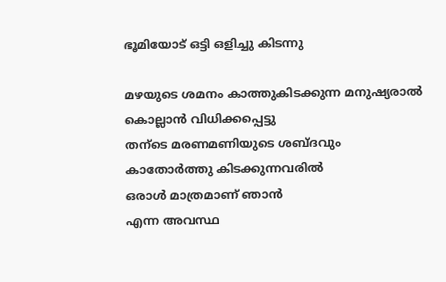ഭൂമിയോട് ഒട്ടി ഒളിച്ചു കിടന്നു

മഴയുടെ ശമനം കാത്തുകിടക്കുന്ന മനുഷ്യരാല്‍
കൊല്ലാന്‍ വിധിക്കപ്പെട്ടു
തന്ടെ മരണമണിയുടെ ശബ്ദവും
കാതോര്‍ത്തു കിടക്കുന്നവരില്‍
ഒരാള്‍ മാത്രമാണ് ഞാന്‍
എന്ന അവസ്ഥ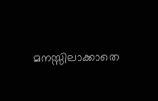മനസ്സിലാക്കാതെ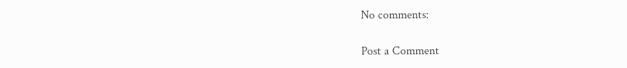No comments:

Post a Comment